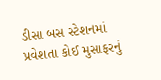ડીસા બસ સ્ટેશનમાં પ્રવેશતા કોઈ મુસાફરનું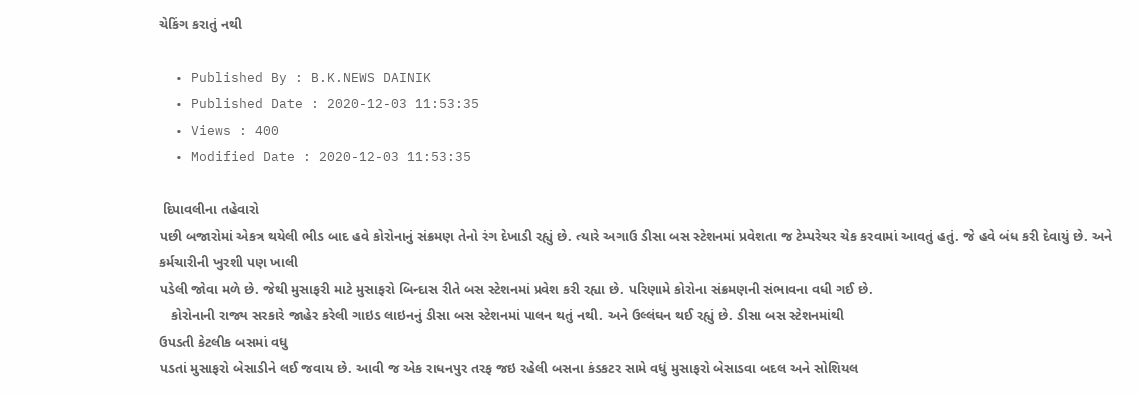ચેકિંગ કરાતું નથી

  • Published By : B.K.NEWS DAINIK
  • Published Date : 2020-12-03 11:53:35
  • Views : 400
  • Modified Date : 2020-12-03 11:53:35

 દિપાવલીના તહેવારો
પછી બજારોમાં એકત્ર થયેલી ભીડ બાદ હવે કોરોનાનું સંક્રમણ તેનો રંગ દેખાડી રહ્યું છે. ત્યારે અગાઉ ડીસા બસ સ્ટેશનમાં પ્રવેશતા જ ટેમ્પરેચર ચેક કરવામાં આવતું હતું. જે હવે બંધ કરી દેવાયું છે. અને કર્મચારીની ખુરશી પણ ખાલી
પડેલી જોવા મળે છે. જેથી મુસાફરી માટે મુસાફરો બિન્દાસ રીતે બસ સ્ટેશનમાં પ્રવેશ કરી રહ્યા છે. પરિણામે કોરોના સંક્રમણની સંભાવના વધી ગઈ છે.
   કોરોનાની રાજ્ય સરકારે જાહેર કરેલી ગાઇડ લાઇનનું ડીસા બસ સ્ટેશનમાં પાલન થતું નથી. અને ઉલ્લંઘન થઈ રહ્યું છે. ડીસા બસ સ્ટેશનમાંથી
ઉપડતી કેટલીક બસમાં વધુ
પડતાં મુસાફરો બેસાડીને લઈ જવાય છે. આવી જ એક રાધનપુર તરફ જઇ રહેલી બસના કંડકટર સામે વધું મુસાફરો બેસાડવા બદલ અને સોશિયલ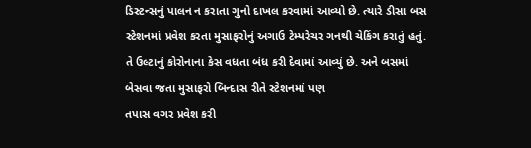ડિસ્ટન્સનું પાલન ન કરાતા ગુનો દાખલ કરવામાં આવ્યો છે. ત્યારે ડીસા બસ સ્ટેશનમાં પ્રવેશ કરતા મુસાફરોનું અગાઉ ટેમ્પરેચર ગનથી ચેકિંગ કરાતું હતું. તે ઉલ્ટાનું કોરોનાના કેસ વધતા બંધ કરી દેવામાં આવ્યું છે. અને બસમાં બેસવા જતા મુસાફરો બિન્દાસ રીતે સ્ટેશનમાં પણ
તપાસ વગર પ્રવેશ કરી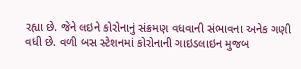રહ્યા છે. જેને લઇને કોરોનાનું સંક્રમણ વધવાની સંભાવના અનેક ગણી વધી છે. વળી બસ સ્ટેશનમાં કોરોનાની ગાઇડલાઇન મુજબ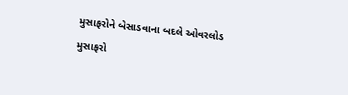મુસાફરોને બેસાડવાના બદલે ઓવરલોડ મુસાફરો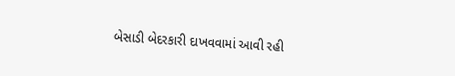બેસાડી બેદરકારી દાખવવામાં આવી રહી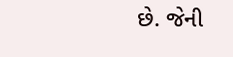છે. જેની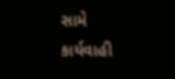સામે કાર્યવાહી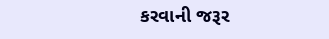કરવાની જરૂર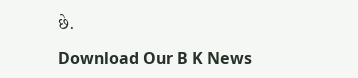છે.

Download Our B K News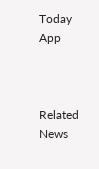Today App



Related News